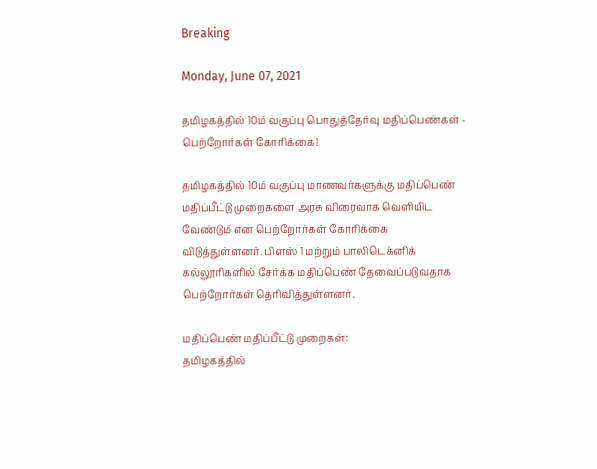Breaking

Monday, June 07, 2021

தமிழகத்தில் 10ம் வகுப்பு பொதுத்தேர்வு மதிப்பெண்கள் - பெற்றோர்கள் கோரிக்கை!

தமிழகத்தில் 10ம் வகுப்பு மாணவர்களுக்கு மதிப்பெண் மதிப்பீட்டு முறைகளை அரசு விரைவாக வெளியிட வேண்டும் என பெற்றோர்கள் கோரிக்கை விடுத்துள்ளனர். பிளஸ் 1 மற்றும் பாலிடெக்னிக் கல்லூரிகளில் சேர்க்க மதிப்பெண் தேவைப்படுவதாக பெற்றோர்கள் தெரிவித்துள்ளனர்.

மதிப்பெண் மதிப்பீட்டு முறைகள்:
தமிழகத்தில்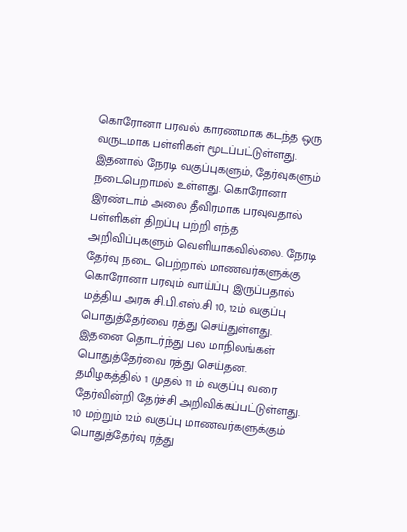கொரோனா பரவல் காரணமாக கடந்த ஒரு வருடமாக பள்ளிகள் மூடப்பட்டுள்ளது. இதனால் நேரடி வகுப்புகளும், தேர்வுகளும் நடைபெறாமல் உள்ளது. கொரோனா இரண்டாம் அலை தீவிரமாக பரவுவதால் பள்ளிகள் திறப்பு பற்றி எந்த அறிவிப்புகளும் வெளியாகவில்லை. நேரடி தேர்வு நடை பெற்றால் மாணவர்களுக்கு கொரோனா பரவும் வாய்ப்பு இருப்பதால் மத்திய அரசு சி.பி.எஸ்.சி 10, 12ம் வகுப்பு பொதுத்தேர்வை ரத்து செய்துள்ளது. இதனை தொடர்ந்து பல மாநிலங்கள் பொதுத்தேர்வை ரத்து செய்தன. தமிழகத்தில் 1 முதல் 11 ம் வகுப்பு வரை தேர்வின்றி தேர்ச்சி அறிவிக்கப்பட்டுள்ளது. 10 மற்றும் 12ம் வகுப்பு மாணவர்களுக்கும் பொதுத்தேர்வு ரத்து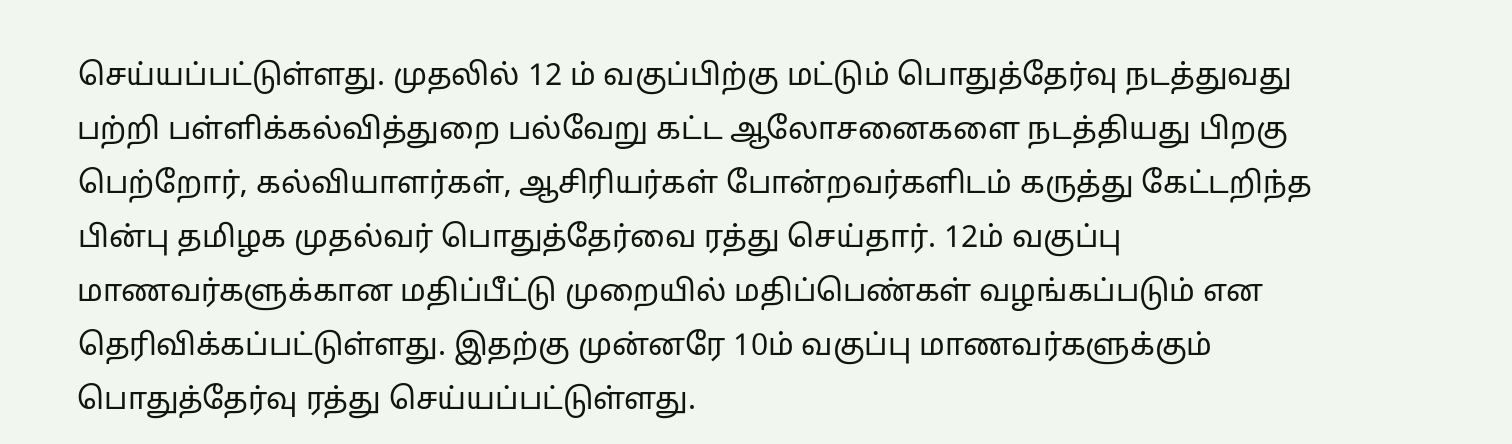செய்யப்பட்டுள்ளது. முதலில் 12 ம் வகுப்பிற்கு மட்டும் பொதுத்தேர்வு நடத்துவது பற்றி பள்ளிக்கல்வித்துறை பல்வேறு கட்ட ஆலோசனைகளை நடத்தியது பிறகு பெற்றோர், கல்வியாளர்கள், ஆசிரியர்கள் போன்றவர்களிடம் கருத்து கேட்டறிந்த பின்பு தமிழக முதல்வர் பொதுத்தேர்வை ரத்து செய்தார். 12ம் வகுப்பு மாணவர்களுக்கான மதிப்பீட்டு முறையில் மதிப்பெண்கள் வழங்கப்படும் என தெரிவிக்கப்பட்டுள்ளது. இதற்கு முன்னரே 10ம் வகுப்பு மாணவர்களுக்கும் பொதுத்தேர்வு ரத்து செய்யப்பட்டுள்ளது.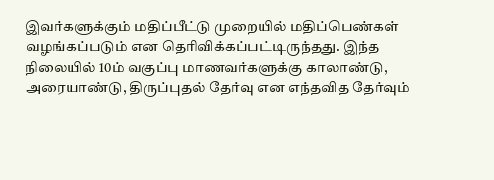இவர்களுக்கும் மதிப்பீட்டு முறையில் மதிப்பெண்கள் வழங்கப்படும் என தெரிவிக்கப்பட்டிருந்தது. இந்த நிலையில் 10ம் வகுப்பு மாணவர்களுக்கு காலாண்டு, அரையாண்டு, திருப்புதல் தேர்வு என எந்தவித தேர்வும்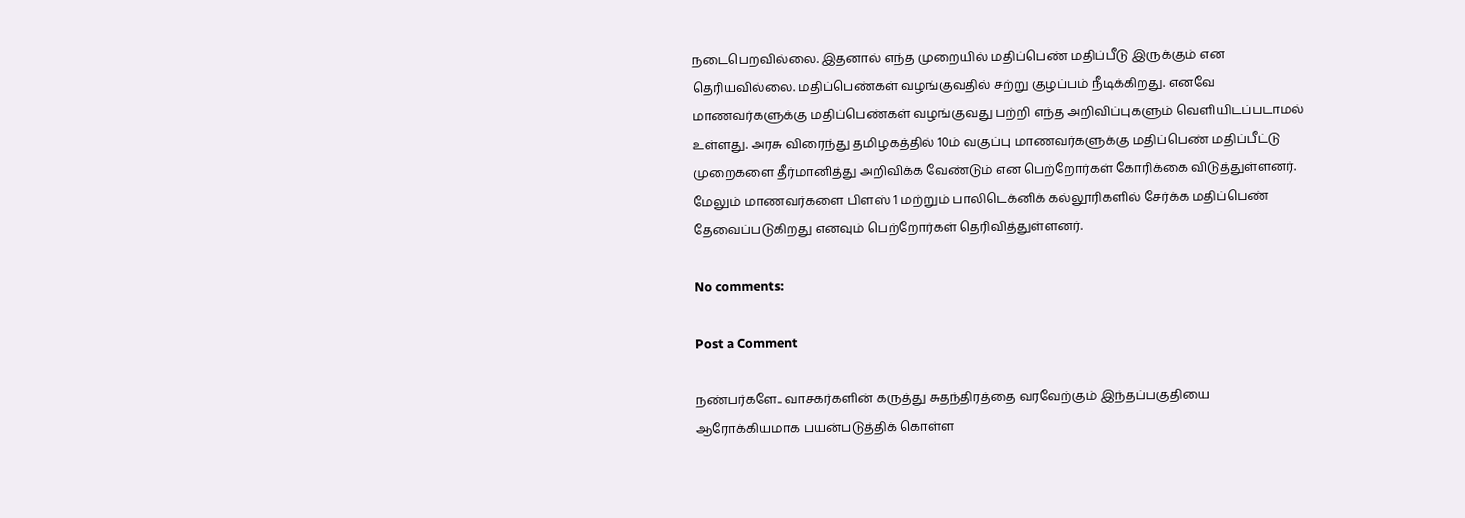நடைபெறவில்லை. இதனால் எந்த முறையில் மதிப்பெண் மதிப்பீடு இருக்கும் என தெரியவில்லை. மதிப்பெண்கள் வழங்குவதில் சற்று குழப்பம் நீடிக்கிறது. எனவே மாணவர்களுக்கு மதிப்பெண்கள் வழங்குவது பற்றி எந்த அறிவிப்புகளும் வெளியிடப்படாமல் உள்ளது. அரசு விரைந்து தமிழகத்தில் 10ம் வகுப்பு மாணவர்களுக்கு மதிப்பெண் மதிப்பீட்டு முறைகளை தீர்மானித்து அறிவிக்க வேண்டும் என பெற்றோர்கள் கோரிக்கை விடுத்துள்ளனர். மேலும் மாணவர்களை பிளஸ் 1 மற்றும் பாலிடெக்னிக் கல்லூரிகளில் சேர்க்க மதிப்பெண் தேவைப்படுகிறது எனவும் பெற்றோர்கள் தெரிவித்துள்ளனர்.

No comments:

Post a Comment

நண்பர்களே.. வாசகர்களின் கருத்து சுதந்திரத்தை வரவேற்கும் இந்தப்பகுதியை ஆரோக்கியமாக பயன்படுத்திக் கொள்ள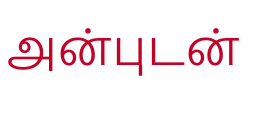அன்புடன்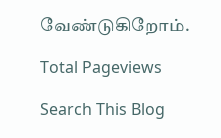வேண்டுகிறோம்.

Total Pageviews

Search This Blog